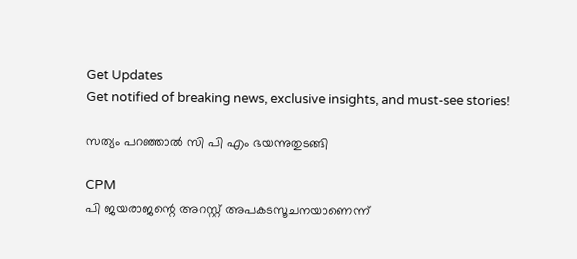Get Updates
Get notified of breaking news, exclusive insights, and must-see stories!

സത്യം പറഞ്ഞാല്‍ സി പി എം ഭയന്നുതുടങ്ങി

CPM
പി ജയരാജന്റെ അറസ്റ്റ് അപകടസൂചനയാണെന്ന്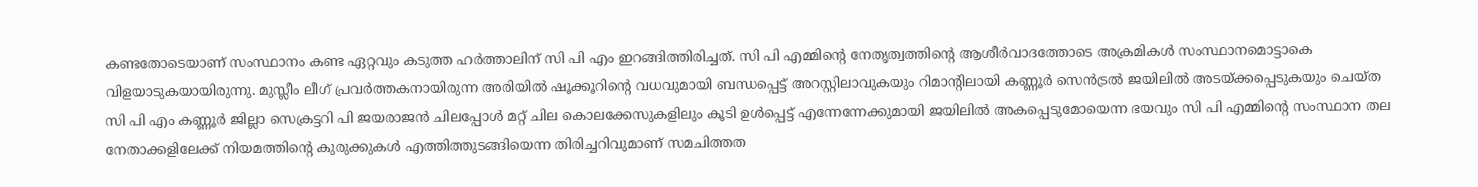കണ്ടതോടെയാണ് സംസ്ഥാനം കണ്ട ഏറ്റവും കടുത്ത ഹര്‍ത്താലിന് സി പി എം ഇറങ്ങിത്തിരിച്ചത്. സി പി എമ്മിന്റെ നേതൃത്വത്തിന്റെ ആശീര്‍വാദത്തോടെ അക്രമികള്‍ സംസ്ഥാനമൊട്ടാകെ വിളയാടുകയായിരുന്നു. മുസ്ലീം ലീഗ് പ്രവര്‍ത്തകനായിരുന്ന അരിയില്‍ ഷൂക്കൂറിന്റെ വധവുമായി ബന്ധപ്പെട്ട് അറസ്റ്റിലാവുകയും റിമാന്റിലായി കണ്ണൂര്‍ സെന്‍ട്രല്‍ ജയിലില്‍ അടയ്ക്കപ്പെടുകയും ചെയ്ത സി പി എം കണ്ണൂര്‍ ജില്ലാ സെക്രട്ടറി പി ജയരാജന്‍ ചിലപ്പോള്‍ മറ്റ് ചില കൊലക്കേസുകളിലും കൂടി ഉള്‍പ്പെട്ട് എന്നേന്നേക്കുമായി ജയിലില്‍ അകപ്പെടുമോയെന്ന ഭയവും സി പി എമ്മിന്റെ സംസ്ഥാന തല നേതാക്കളിലേക്ക് നിയമത്തിന്റെ കുരുക്കുകള്‍ എത്തിത്തുടങ്ങിയെന്ന തിരിച്ചറിവുമാണ് സമചിത്തത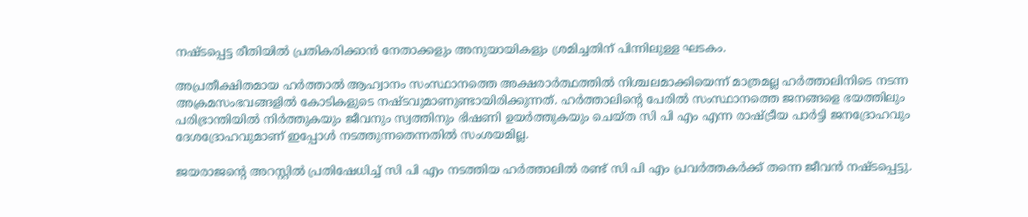നഷ്ടപ്പെട്ട രീതിയില്‍ പ്രതികരിക്കാന്‍ നേതാക്കളും അനുയായികളും ശ്രമിച്ചതിന് പിന്നിലുള്ള ഘടകം.

അപ്രതീക്ഷിതമായ ഹര്‍ത്താല്‍ ആഹ്വാനം സംസ്ഥാനത്തെ അക്ഷരാര്‍ത്ഥത്തില്‍ നിശ്ചലമാക്കിയെന്ന് മാത്രമല്ല ഹര്‍ത്താലിനിടെ നടന്ന അക്രമസംഭവങ്ങളില്‍ കോടികളുടെ നഷ്ടവുമാണുണ്ടായിരിക്കുന്നത്. ഹര്‍ത്താലിന്റെ പേരില്‍ സംസ്ഥാനത്തെ ജനങ്ങളെ ഭയത്തിലും പരിഭ്രാന്തിയില്‍ നിര്‍ത്തുകയും ജീവനും സ്വത്തിനും ഭിഷണി ഉയര്‍ത്തുകയും ചെയ്ത സി പി എം എന്ന രാഷ്ട്രീയ പാര്‍ട്ടി ജനദ്രോഹവും ദേശദ്രോഹവുമാണ് ഇപ്പോള്‍ നടത്തുന്നതെന്നതില്‍ സംശയമില്ല.

ജയരാജന്റെ അറസ്റ്റില്‍ പ്രതിഷേധിച്ച് സി പി എം നടത്തിയ ഹര്‍ത്താലില്‍ രണ്ട് സി പി എം പ്രവര്‍ത്തകര്‍ക്ക് തന്നെ ജീവന്‍ നഷ്ടപ്പെട്ടു.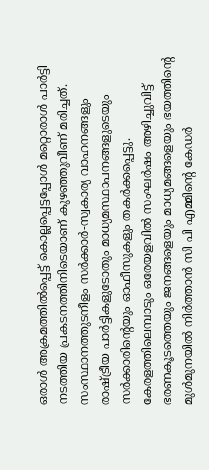ഒരാള്‍ അക്രമത്തില്‍പ്പെട്ട് കൊല്ലപ്പെട്ടപ്പോള്‍ മറ്റൊരാള്‍ പാര്‍ട്ടി നടത്തിയ പ്രകടനത്തിനിടെയാണ് കുഴഞ്ഞുവീണ് മരിച്ചത്. സംസ്ഥാനത്തുടനീളം സര്‍ക്കാര്‍-സ്വകാര്യ വാഹനങ്ങളും രാഷ്ട്രീയ പാര്‍ട്ടികളുടോതും മാധ്യമസ്ഥാപനങ്ങളുടെയും സര്‍ക്കാരിന്റെയും ഓഫീസുകളും തകര്‍ക്കപ്പെട്ടു. കേരളത്തിലെമ്പാടും ഒരേയളവില്‍ സംഘര്‍ഷം അഴിച്ചുവിട്ട് ഭരണകൂടത്തെയും ജനങ്ങളെയും മാധ്യമങ്ങളെയും ഭയത്തിന്റെ മുള്‍മുനയില്‍ നിര്‍ത്താന്‍ സി പി എമ്മിന്റെ കേഡര്‍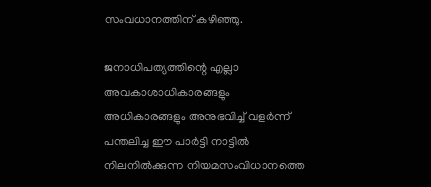സംവധാനത്തിന് കഴിഞ്ഞു.

ജനാധിപത്യത്തിന്റെ എല്ലാ അവകാശാധികാരങ്ങളും അധികാരങ്ങളും അനുഭവിച്ച് വളര്‍ന്ന് പന്തലിച്ച ഈ പാര്‍ട്ടി നാട്ടില്‍ നിലനില്‍ക്കുന്ന നിയമസംവിധാനത്തെ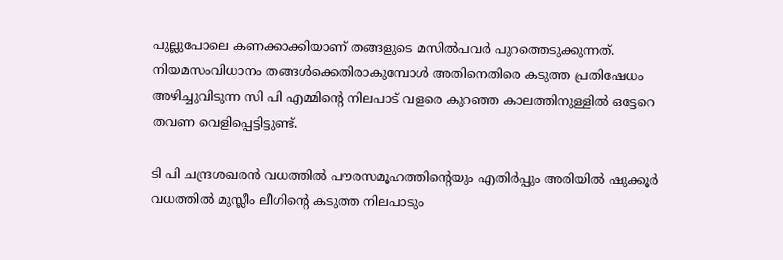പുല്ലുപോലെ കണക്കാക്കിയാണ് തങ്ങളുടെ മസില്‍പവര്‍ പുറത്തെടുക്കുന്നത്. നിയമസംവിധാനം തങ്ങള്‍ക്കെതിരാകുമ്പോള്‍ അതിനെതിരെ കടുത്ത പ്രതിഷേധം അഴിച്ചുവിടുന്ന സി പി എമ്മിന്റെ നിലപാട് വളരെ കുറഞ്ഞ കാലത്തിനുള്ളില്‍ ഒട്ടേറെ തവണ വെളിപ്പെട്ടിട്ടുണ്ട്.

ടി പി ചന്ദ്രശഖരന്‍ വധത്തില്‍ പൗരസമൂഹത്തിന്റെയും എതിര്‍പ്പും അരിയില്‍ ഷുക്കൂര്‍ വധത്തില്‍ മുസ്ലീം ലീഗിന്റെ കടുത്ത നിലപാടും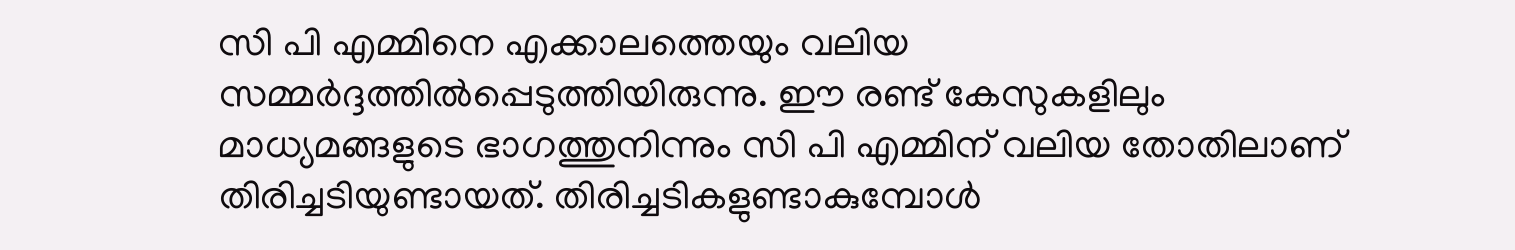സി പി എമ്മിനെ എക്കാലത്തെയും വലിയ സമ്മര്‍ദ്ദത്തില്‍പ്പെടുത്തിയിരുന്നു. ഈ രണ്ട് കേസുകളിലും മാധ്യമങ്ങളുടെ ഭാഗത്തുനിന്നും സി പി എമ്മിന് വലിയ തോതിലാണ് തിരിച്ചടിയുണ്ടായത്. തിരിച്ചടികളുണ്ടാകുമ്പോള്‍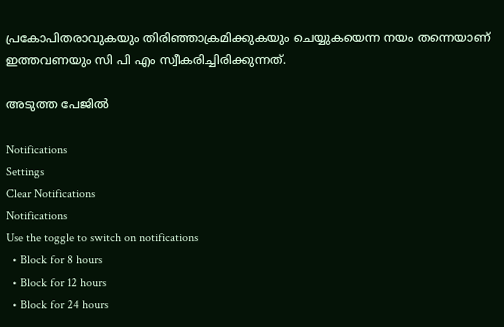പ്രകോപിതരാവുകയും തിരിഞ്ഞാക്രമിക്കുകയും ചെയ്യുകയെന്ന നയം തന്നെയാണ് ഇത്തവണയും സി പി എം സ്വീകരിച്ചിരിക്കുന്നത്.

അടുത്ത പേജില്‍

Notifications
Settings
Clear Notifications
Notifications
Use the toggle to switch on notifications
  • Block for 8 hours
  • Block for 12 hours
  • Block for 24 hours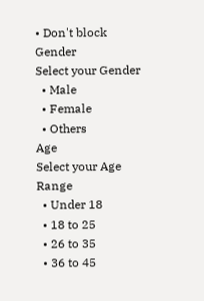• Don't block
Gender
Select your Gender
  • Male
  • Female
  • Others
Age
Select your Age Range
  • Under 18
  • 18 to 25
  • 26 to 35
  • 36 to 45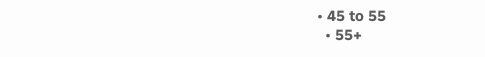• 45 to 55
  • 55+